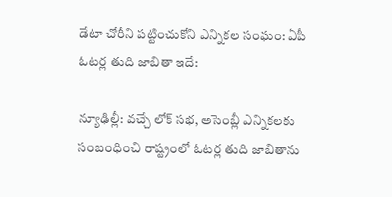డేటా చోరీని పట్టించుకోని ఎన్నికల సంఘం: ఏపీ ఓటర్ల తుది జాబితా ఇదే:

న్యూఢిల్లీ: వచ్చే లోక్ సభ, అసెంబ్లీ ఎన్నికలకు సంబంధించి రాష్ట్రంలో ఓటర్ల తుది జాబితాను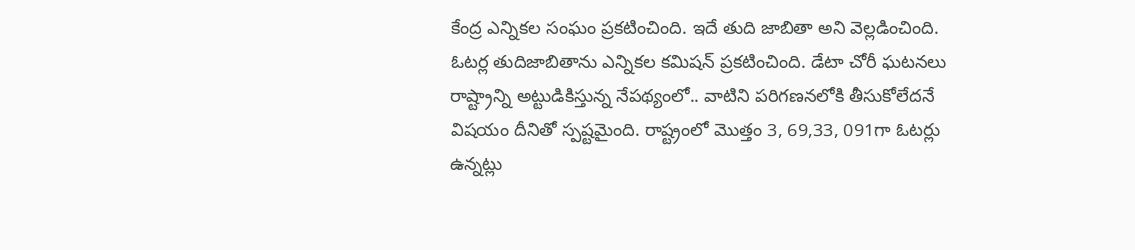కేంద్ర ఎన్నికల సంఘం ప్రకటించింది. ఇదే తుది జాబితా అని వెల్లడించింది. ఓటర్ల తుదిజాబితాను ఎన్నికల కమిషన్ ప్రకటించింది. డేటా చోరీ ఘటనలు రాష్ట్రాన్ని అట్టుడికిస్తున్న నేపథ్యంలో.. వాటిని పరిగణనలోకి తీసుకోలేదనే విషయం దీనితో స్పష్టమైంది. రాష్ట్రంలో మొత్తం 3, 69,33, 091గా ఓటర్లు ఉన్నట్లు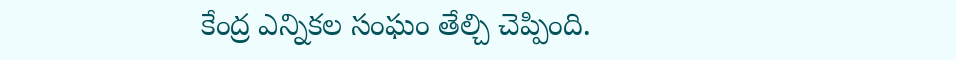కేంద్ర ఎన్నికల సంఘం తేల్చి చెప్పింది.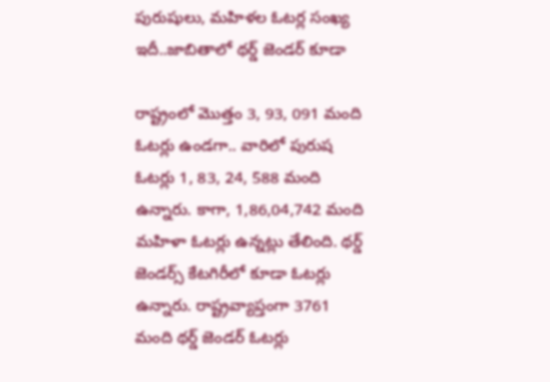పురుషులు, మహిళల ఓటర్ల సంఖ్య ఇదీ..జాబితాలో థర్డ్ జెండర్ కూడా

రాష్ట్రంలో మొత్తం 3, 93, 091 మంది ఓటర్లు ఉండగా.. వారిలో పురుష ఓటర్లు 1, 83, 24, 588 మంది ఉన్నారు. కాగా, 1,86,04,742 మంది మహిళా ఓటర్లు ఉన్నట్లు తేలింది. థర్డ్ జెండర్స్‌ కేటగిరీలో కూడా ఓటర్లు ఉన్నారు. రాష్ట్రవ్యాప్తంగా 3761 మంది థర్డ్ జెండర్ ఓటర్లు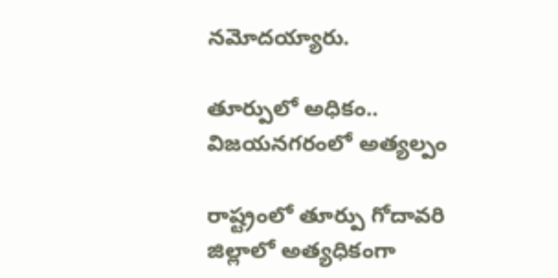నమోదయ్యారు.

తూర్పులో అధికం.. విజయనగరంలో అత్యల్పం

రాష్ట్రంలో తూర్పు గోదావరి జిల్లాలో అత్యధికంగా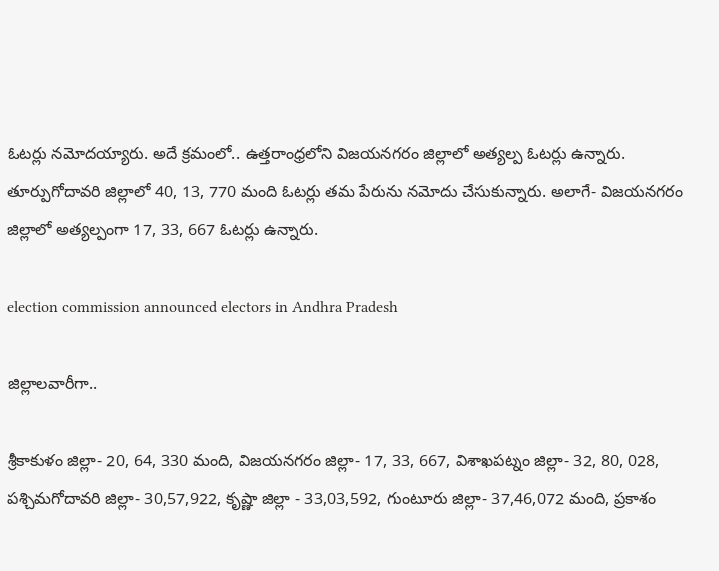ఓటర్లు నమోదయ్యారు. అదే క్రమంలో.. ఉత్తరాంధ్రలోని విజయనగరం జిల్లాలో అత్యల్ప ఓటర్లు ఉన్నారు. తూర్పుగోదావరి జిల్లాలో 40, 13, 770 మంది ఓటర్లు తమ పేరును నమోదు చేసుకున్నారు. అలాగే- విజయనగరం జిల్లాలో అత్యల్పంగా 17, 33, 667 ఓటర్లు ఉన్నారు.

election commission announced electors in Andhra Pradesh

జిల్లాలవారీగా..

శ్రీకాకుళం జిల్లా- 20, 64, 330 మంది, విజయనగరం జిల్లా- 17, 33, 667, విశాఖపట్నం జిల్లా- 32, 80, 028, పశ్చిమగోదావరి జిల్లా- 30,57,922, కృష్ణా జిల్లా - 33,03,592, గుంటూరు జిల్లా- 37,46,072 మంది, ప్రకాశం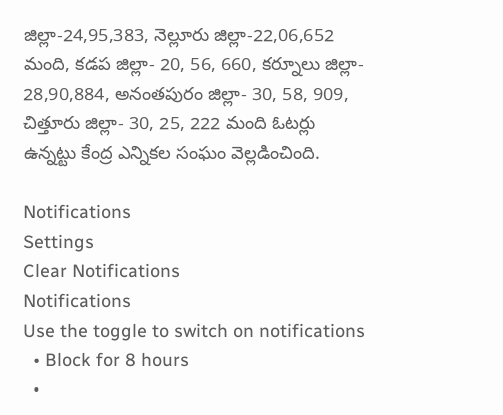జిల్లా-24,95,383, నెల్లూరు జిల్లా-22,06,652 మంది, కడప జిల్లా- 20, 56, 660, కర్నూలు జిల్లా- 28,90,884, అనంతపురం జిల్లా- 30, 58, 909, చిత్తూరు జిల్లా- 30, 25, 222 మంది ఓటర్లు ఉన్నట్టు కేంద్ర ఎన్నికల సంఘం వెల్లడించింది.

Notifications
Settings
Clear Notifications
Notifications
Use the toggle to switch on notifications
  • Block for 8 hours
  •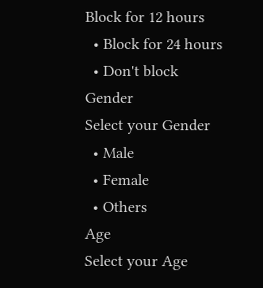Block for 12 hours
  • Block for 24 hours
  • Don't block
Gender
Select your Gender
  • Male
  • Female
  • Others
Age
Select your Age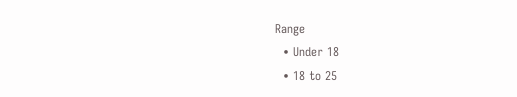Range
  • Under 18
  • 18 to 25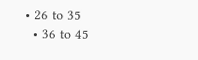• 26 to 35
  • 36 to 45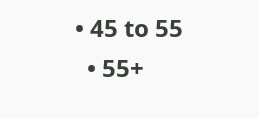• 45 to 55
  • 55+